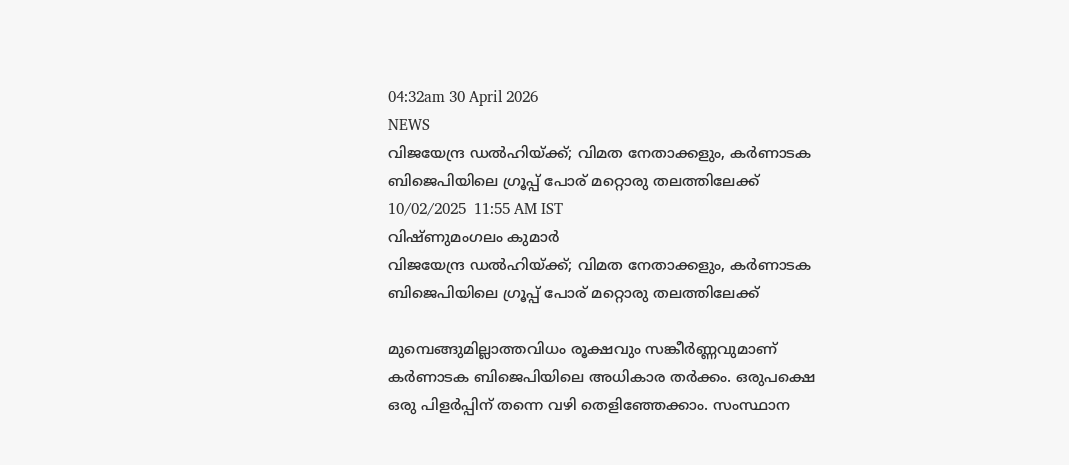04:32am 30 April 2026
NEWS
വിജയേന്ദ്ര ഡൽഹിയ്ക്ക്; വിമത നേതാക്കളും, കർണാടക ബിജെപിയിലെ ഗ്രൂപ്പ് പോര് മറ്റൊരു തലത്തിലേക്ക്
10/02/2025  11:55 AM IST
വിഷ്ണുമംഗലം കുമാർ
വിജയേന്ദ്ര ഡൽഹിയ്ക്ക്; വിമത നേതാക്കളും, കർണാടക ബിജെപിയിലെ ഗ്രൂപ്പ് പോര് മറ്റൊരു തലത്തിലേക്ക്

മുമ്പെങ്ങുമില്ലാത്തവിധം രൂക്ഷവും സങ്കീർണ്ണവുമാണ് കർണാടക ബിജെപിയിലെ അധികാര തർക്കം. ഒരുപക്ഷെ ഒരു പിളർപ്പിന് തന്നെ വഴി തെളിഞ്ഞേക്കാം. സംസ്ഥാന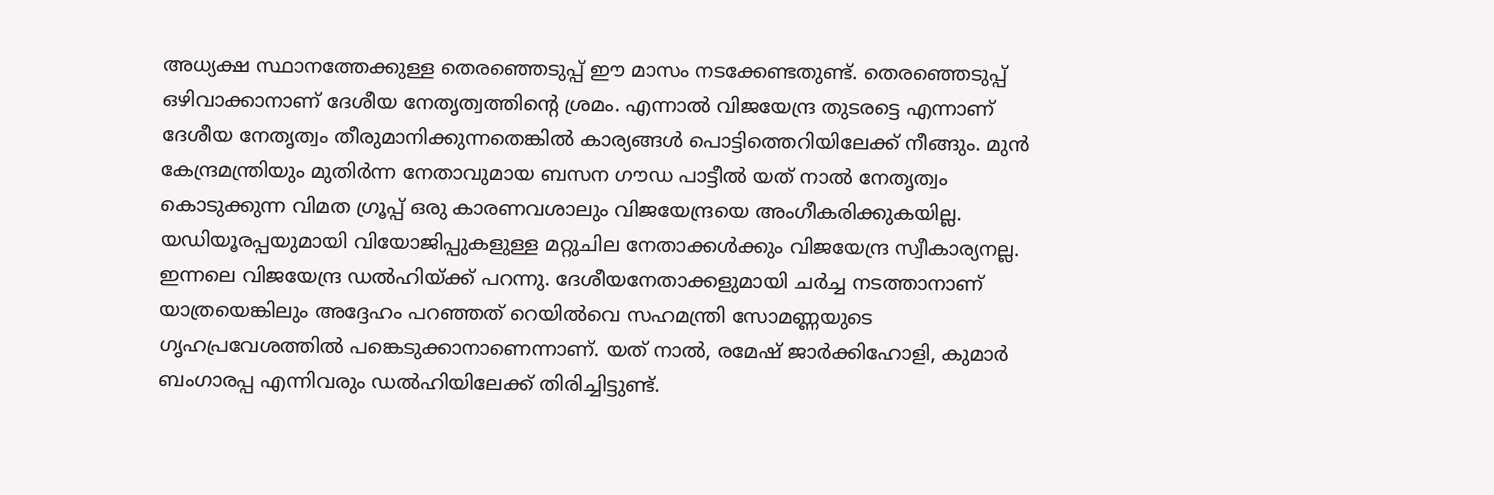അധ്യക്ഷ സ്ഥാനത്തേക്കുള്ള തെരഞ്ഞെടുപ്പ് ഈ മാസം നടക്കേണ്ടതുണ്ട്. തെരഞ്ഞെടുപ്പ് ഒഴിവാക്കാനാണ് ദേശീയ നേതൃത്വത്തിന്റെ ശ്രമം. എന്നാൽ വിജയേന്ദ്ര തുടരട്ടെ എന്നാണ് ദേശീയ നേതൃത്വം തീരുമാനിക്കുന്നതെങ്കിൽ കാര്യങ്ങൾ പൊട്ടിത്തെറിയിലേക്ക് നീങ്ങും. മുൻ കേന്ദ്രമന്ത്രിയും മുതിർന്ന നേതാവുമായ ബസന ഗൗഡ പാട്ടീൽ യത് നാൽ നേതൃത്വം കൊടുക്കുന്ന വിമത ഗ്രൂപ്പ് ഒരു കാരണവശാലും വിജയേന്ദ്രയെ അംഗീകരിക്കുകയില്ല. യഡിയൂരപ്പയുമായി വിയോജിപ്പുകളുള്ള മറ്റുചില നേതാക്കൾക്കും വിജയേന്ദ്ര സ്വീകാര്യനല്ല. ഇന്നലെ വിജയേന്ദ്ര ഡൽഹിയ്ക്ക് പറന്നു. ദേശീയനേതാക്കളുമായി ചർച്ച നടത്താനാണ് യാത്രയെങ്കിലും അദ്ദേഹം പറഞ്ഞത് റെയിൽവെ സഹമന്ത്രി സോമണ്ണയുടെ ഗൃഹപ്രവേശത്തിൽ പങ്കെടുക്കാനാണെന്നാണ്. യത് നാൽ, രമേഷ് ജാർക്കിഹോളി, കുമാർ ബംഗാരപ്പ എന്നിവരും ഡൽഹിയിലേക്ക് തിരിച്ചിട്ടുണ്ട്.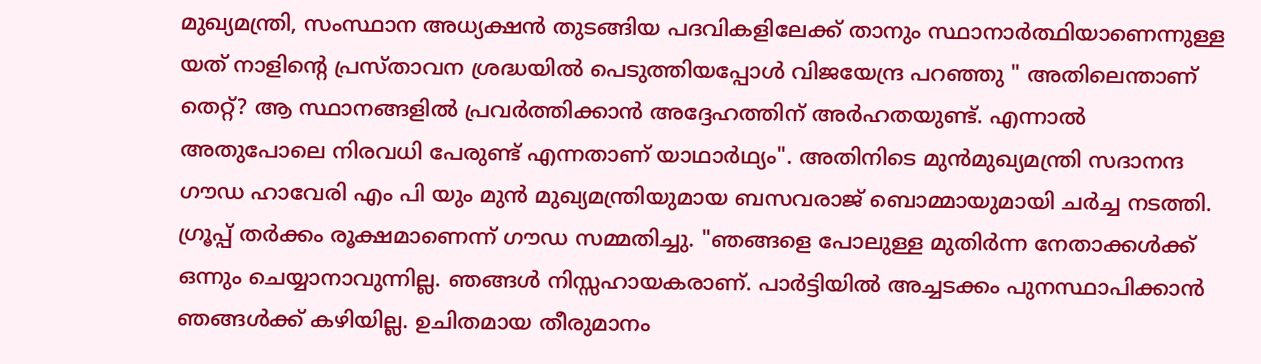മുഖ്യമന്ത്രി, സംസ്ഥാന അധ്യക്ഷൻ തുടങ്ങിയ പദവികളിലേക്ക് താനും സ്ഥാനാർത്ഥിയാണെന്നുള്ള യത് നാളിന്റെ പ്രസ്താവന ശ്രദ്ധയിൽ പെടുത്തിയപ്പോൾ വിജയേന്ദ്ര പറഞ്ഞു " അതിലെന്താണ് തെറ്റ്? ആ സ്ഥാനങ്ങളിൽ പ്രവർത്തിക്കാൻ അദ്ദേഹത്തിന് അർഹതയുണ്ട്. എന്നാൽ അതുപോലെ നിരവധി പേരുണ്ട് എന്നതാണ് യാഥാർഥ്യം". അതിനിടെ മുൻമുഖ്യമന്ത്രി സദാനന്ദ ഗൗഡ ഹാവേരി എം പി യും മുൻ മുഖ്യമന്ത്രിയുമായ ബസവരാജ് ബൊമ്മായുമായി ചർച്ച നടത്തി. ഗ്രൂപ്പ് തർക്കം രൂക്ഷമാണെന്ന് ഗൗഡ സമ്മതിച്ചു. "ഞങ്ങളെ പോലുള്ള മുതിർന്ന നേതാക്കൾക്ക് ഒന്നും ചെയ്യാനാവുന്നില്ല. ഞങ്ങൾ നിസ്സഹായകരാണ്. പാർട്ടിയിൽ അച്ചടക്കം പുനസ്ഥാപിക്കാൻ ഞങ്ങൾക്ക് കഴിയില്ല. ഉചിതമായ തീരുമാനം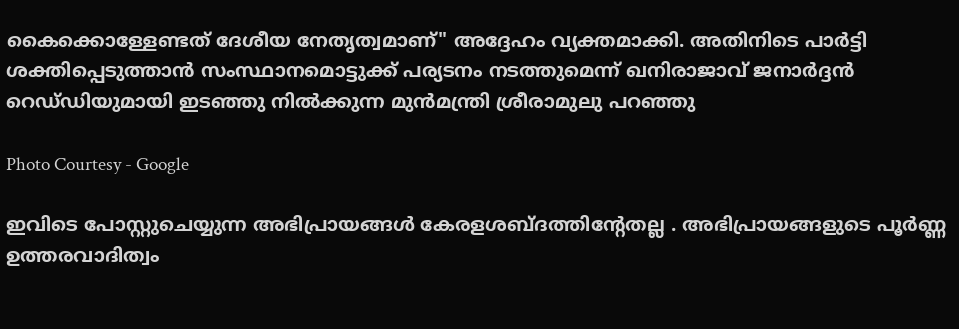കൈക്കൊള്ളേണ്ടത് ദേശീയ നേതൃത്വമാണ്" അദ്ദേഹം വ്യക്തമാക്കി. അതിനിടെ പാർട്ടി ശക്തിപ്പെടുത്താൻ സംസ്ഥാനമൊട്ടുക്ക് പര്യടനം നടത്തുമെന്ന് ഖനിരാജാവ് ജനാർദ്ദൻ റെഡ്‌ഡിയുമായി ഇടഞ്ഞു നിൽക്കുന്ന മുൻമന്ത്രി ശ്രീരാമുലു പറഞ്ഞു

Photo Courtesy - Google

ഇവിടെ പോസ്റ്റുചെയ്യുന്ന അഭിപ്രായങ്ങള്‍ കേരളശബ്‌ദത്തിന്റേതല്ല . അഭിപ്രായങ്ങളുടെ പൂര്‍ണ്ണ ഉത്തരവാദിത്വം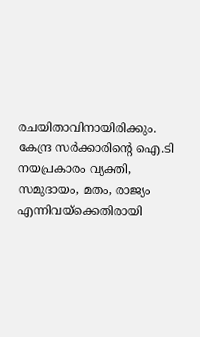രചയിതാവിനായിരിക്കും. കേന്ദ്ര സർക്കാരിന്റെ ഐ.ടി നയപ്രകാരം വ്യക്തി, സമുദായം, മതം, രാജ്യം എന്നിവയ്ക്കെതിരായി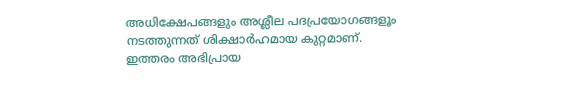അധിക്ഷേപങ്ങളും അശ്ലീല പദപ്രയോഗങ്ങളൂം നടത്തുന്നത് ശിക്ഷാര്‍ഹമായ കുറ്റമാണ്. ഇത്തരം അഭിപ്രായ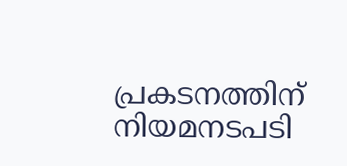പ്രകടനത്തിന് നിയമനടപടി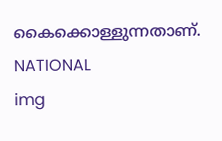കൈക്കൊള്ളുന്നതാണ്.
NATIONAL
img